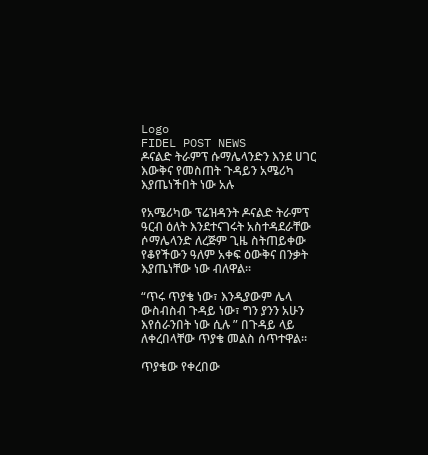Logo
FIDEL POST NEWS
ዶናልድ ትራምፕ ሱማሌላንድን እንደ ሀገር እውቅና የመስጠት ጉዳይን አሜሪካ እያጤነችበት ነው አሉ

የአሜሪካው ፕሬዝዳንት ዶናልድ ትራምፕ ዓርብ ዕለት እንደተናገሩት አስተዳደራቸው ሶማሌላንድ ለረጅም ጊዜ ስትጠይቀው የቆየችውን ዓለም አቀፍ ዕውቅና በንቃት እያጤነቸው ነው ብለዋል።

“ጥሩ ጥያቄ ነው፣ እንዲያውም ሌላ ውስብስብ ጉዳይ ነው፣ ግን ያንን አሁን እየሰራንበት ነው ሲሉ ” በጉዳይ ላይ ለቀረበላቸው ጥያቄ መልስ ሰጥተዋል።

ጥያቄው የቀረበው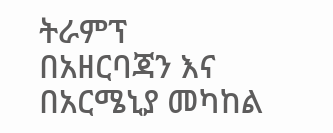ትራምፕ በአዘርባጃን እና በአርሜኒያ መካከል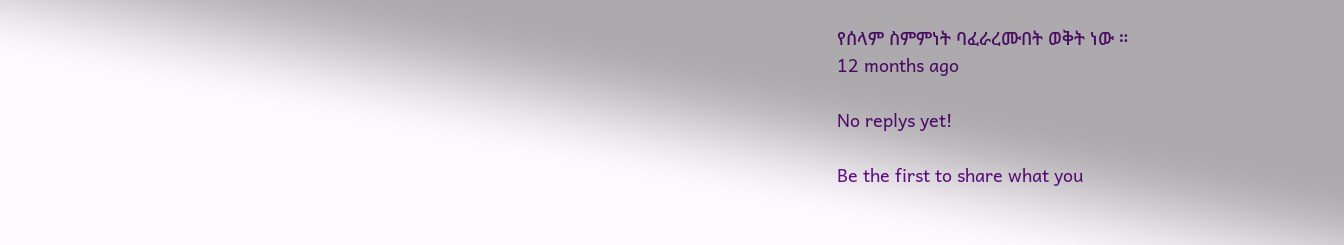የሰላም ስምምነት ባፈራረሙበት ወቅት ነው ።
12 months ago

No replys yet!

Be the first to share what you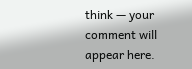think — your comment will appear here.